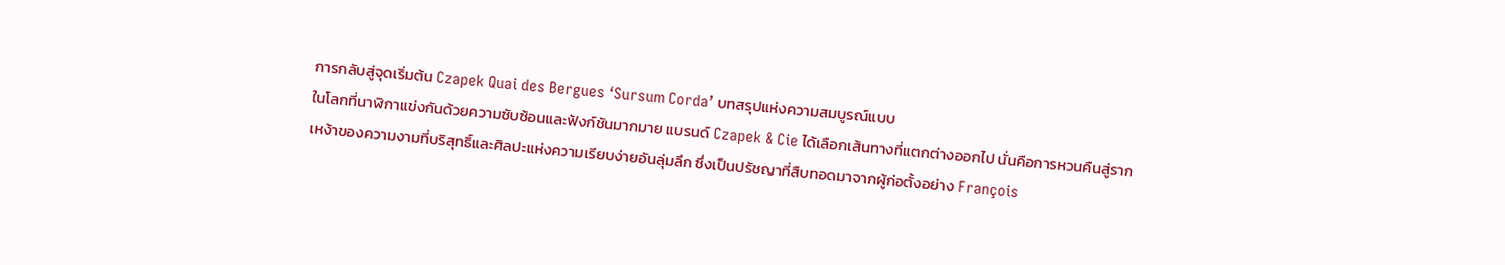การกลับสู่จุดเริ่มต้น Czapek Quai des Bergues ‘Sursum Corda’ บทสรุปแห่งความสมบูรณ์แบบ
ในโลกที่นาฬิกาแข่งกันด้วยความซับซ้อนและฟังก์ชันมากมาย แบรนด์ Czapek & Cie ได้เลือกเส้นทางที่แตกต่างออกไป นั่นคือการหวนคืนสู่รากเหง้าของความงามที่บริสุทธิ์และศิลปะแห่งความเรียบง่ายอันลุ่มลึก ซึ่งเป็นปรัชญาที่สืบทอดมาจากผู้ก่อตั้งอย่าง François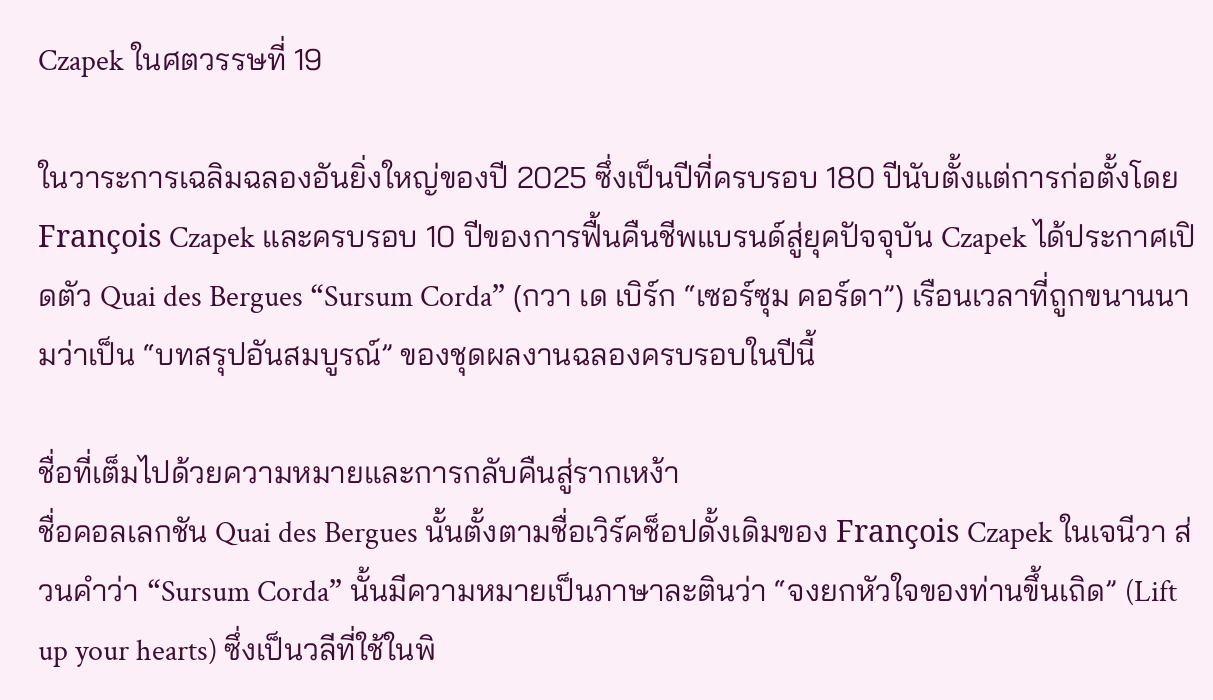Czapek ในศตวรรษที่ 19

ในวาระการเฉลิมฉลองอันยิ่งใหญ่ของปี 2025 ซึ่งเป็นปีที่ครบรอบ 180 ปีนับตั้งแต่การก่อตั้งโดย François Czapek และครบรอบ 10 ปีของการฟื้นคืนชีพแบรนด์สู่ยุคปัจจุบัน Czapek ได้ประกาศเปิดตัว Quai des Bergues “Sursum Corda” (กวา เด เบิร์ก “เซอร์ซุม คอร์ดา”) เรือนเวลาที่ถูกขนานนามว่าเป็น “บทสรุปอันสมบูรณ์” ของชุดผลงานฉลองครบรอบในปีนี้

ชื่อที่เต็มไปด้วยความหมายและการกลับคืนสู่รากเหง้า
ชื่อคอลเลกชัน Quai des Bergues นั้นตั้งตามชื่อเวิร์คช็อปดั้งเดิมของ François Czapek ในเจนีวา ส่วนคำว่า “Sursum Corda” นั้นมีความหมายเป็นภาษาละตินว่า “จงยกหัวใจของท่านขึ้นเถิด” (Lift up your hearts) ซึ่งเป็นวลีที่ใช้ในพิ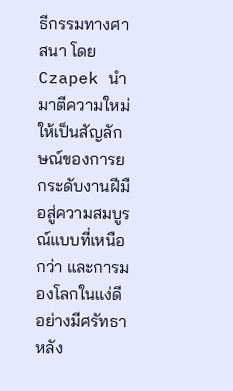ธีกรรมทางศาสนา โดย Czapek นำมาตีความใหม่ให้เป็นสัญลักษณ์ของการยกระดับงานฝีมือสู่ความสมบูรณ์แบบที่เหนือกว่า และการมองโลกในแง่ดีอย่างมีศรัทธา
หลัง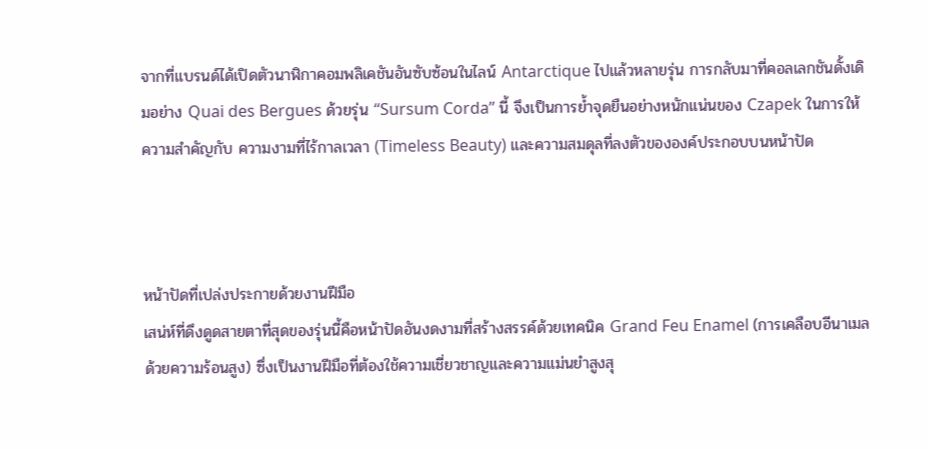จากที่แบรนด์ได้เปิดตัวนาฬิกาคอมพลิเคชันอันซับซ้อนในไลน์ Antarctique ไปแล้วหลายรุ่น การกลับมาที่คอลเลกชันดั้งเดิมอย่าง Quai des Bergues ด้วยรุ่น “Sursum Corda” นี้ จึงเป็นการย้ำจุดยืนอย่างหนักแน่นของ Czapek ในการให้ความสำคัญกับ ความงามที่ไร้กาลเวลา (Timeless Beauty) และความสมดุลที่ลงตัวขององค์ประกอบบนหน้าปัด



หน้าปัดที่เปล่งประกายด้วยงานฝีมือ
เสน่ห์ที่ดึงดูดสายตาที่สุดของรุ่นนี้คือหน้าปัดอันงดงามที่สร้างสรรค์ด้วยเทคนิค Grand Feu Enamel (การเคลือบอีนาเมลด้วยความร้อนสูง) ซึ่งเป็นงานฝีมือที่ต้องใช้ความเชี่ยวชาญและความแม่นยำสูงสุ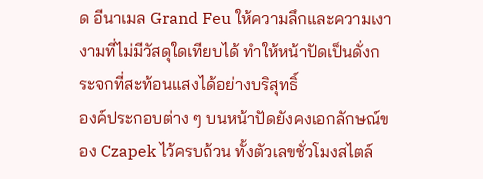ด อีนาเมล Grand Feu ให้ความลึกและความเงางามที่ไม่มีวัสดุใดเทียบได้ ทำให้หน้าปัดเป็นดั่งกระจกที่สะท้อนแสงได้อย่างบริสุทธิ์
องค์ประกอบต่าง ๆ บนหน้าปัดยังคงเอกลักษณ์ของ Czapek ไว้ครบถ้วน ทั้งตัวเลขชั่วโมงสไตล์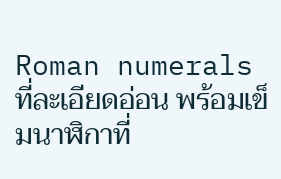Roman numerals ที่ละเอียดอ่อน พร้อมเข็มนาฬิกาที่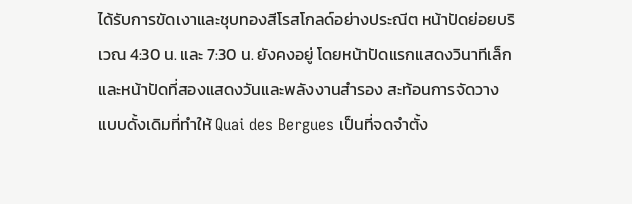ได้รับการขัดเงาและชุบทองสีโรสโกลด์อย่างประณีต หน้าปัดย่อยบริเวณ 4:30 น. และ 7:30 น. ยังคงอยู่ โดยหน้าปัดแรกแสดงวินาทีเล็ก และหน้าปัดที่สองแสดงวันและพลังงานสำรอง สะท้อนการจัดวางแบบดั้งเดิมที่ทำให้ Quai des Bergues เป็นที่จดจำตั้ง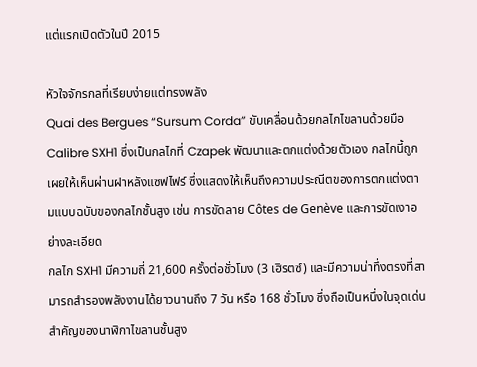แต่แรกเปิดตัวในปี 2015

หัวใจจักรกลที่เรียบง่ายแต่ทรงพลัง
Quai des Bergues “Sursum Corda” ขับเคลื่อนด้วยกลไกไขลานด้วยมือ Calibre SXH1 ซึ่งเป็นกลไกที่ Czapek พัฒนาและตกแต่งด้วยตัวเอง กลไกนี้ถูกเผยให้เห็นผ่านฝาหลังแซฟไฟร์ ซึ่งแสดงให้เห็นถึงความประณีตของการตกแต่งตามแบบฉบับของกลไกชั้นสูง เช่น การขัดลาย Côtes de Genève และการขัดเงาอย่างละเอียด
กลไก SXH1 มีความถี่ 21,600 ครั้งต่อชั่วโมง (3 เฮิรตซ์) และมีความน่าทึ่งตรงที่สามารถสำรองพลังงานได้ยาวนานถึง 7 วัน หรือ 168 ชั่วโมง ซึ่งถือเป็นหนึ่งในจุดเด่นสำคัญของนาฬิกาไขลานชั้นสูง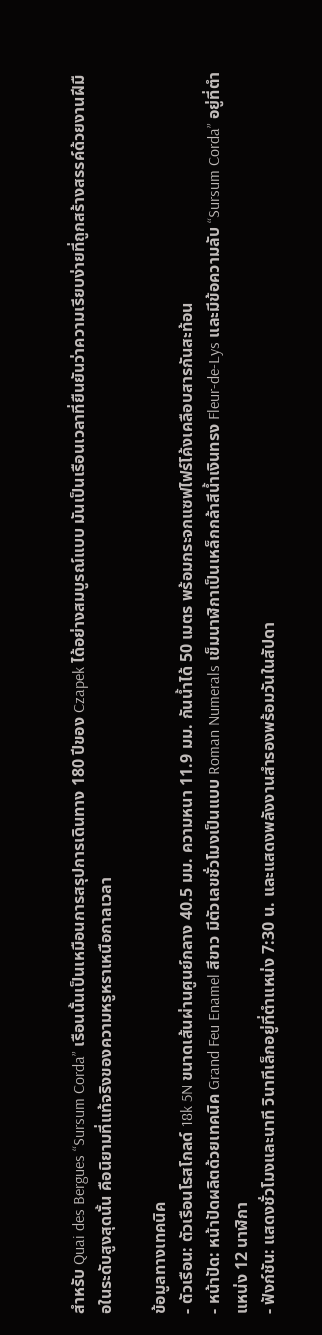สำหรับ Quai des Bergues “Sursum Corda” เรือนนั้นเป็นเหมือนการสรุปการเดินทาง 180 ปีของ Czapek ได้อย่างสมบูรณ์แบบ มันเป็นเรือนเวลาที่ยืนยันว่าความเรียบง่ายที่ถูกสร้างสรรค์ด้วยงานฝีมือในระดับสูงสุดนั้น คือนิยามที่แท้จริงของความหรูหราเหนือกาลเวลา

ข้อมูลทางเทคนิค
- ตัวเรือน: ตัวเรือนโรสโกลด์ 18k 5N ขนาดเส้นผ่านศูนย์กลาง 40.5 มม. ความหนา 11.9 มม. กันน้ำได้ 50 เมตร พร้อมกระจกแซฟไฟร์โค้งเคลือบสารกันสะท้อน
- หน้าปัด: หน้าปัดผลิตด้วยเทคนิค Grand Feu Enamel สีขาว มีตัวเลขชั่วโมงเป็นแบบ Roman Numerals เข็มนาฬิกาเป็นเหล็กกล้าสีน้ำเงินทรง Fleur-de-Lys และมีข้อความลับ “Sursum Corda” อยู่ที่ตำแหน่ง 12 นาฬิกา
- ฟังก์ชัน: แสดงชั่วโมงและนาที วินาทีเล็กอยู่ที่ตำแหน่ง 7:30 น. และแสดงพลังงานสำรองพร้อมวันในสัปดา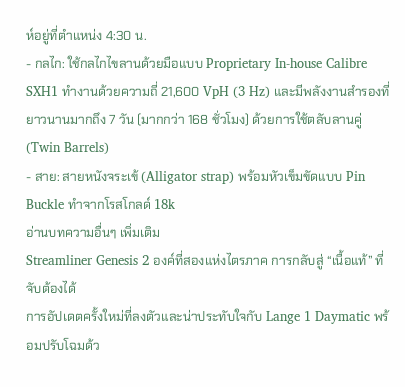ห์อยู่ที่ตำแหน่ง 4:30 น.
- กลไก: ใช้กลไกไขลานด้วยมือแบบ Proprietary In-house Calibre SXH1 ทำงานด้วยความถี่ 21,600 VpH (3 Hz) และมีพลังงานสำรองที่ยาวนานมากถึง 7 วัน (มากกว่า 168 ชั่วโมง) ด้วยการใช้ตลับลานคู่ (Twin Barrels)
- สาย: สายหนังจระเข้ (Alligator strap) พร้อมหัวเข็มขัดแบบ Pin Buckle ทำจากโรสโกลด์ 18k
อ่านบทความอื่นๆ เพิ่มเติม
Streamliner Genesis 2 องค์ที่สองแห่งไตรภาค การกลับสู่ “เนื้อแท้” ที่จับต้องได้
การอัปเดตครั้งใหม่ที่ลงตัวและน่าประทับใจกับ Lange 1 Daymatic พร้อมปรับโฉมด้ว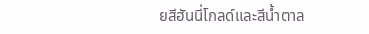ยสีฮันนี่โกลด์และสีน้ำตาล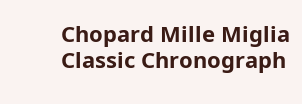Chopard Mille Miglia Classic Chronograph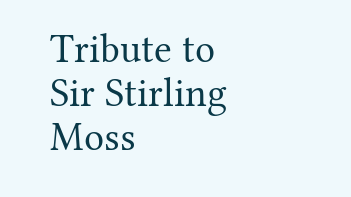Tribute to Sir Stirling Moss